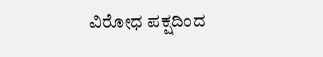ವಿರೋಧ ಪಕ್ಷದಿಂದ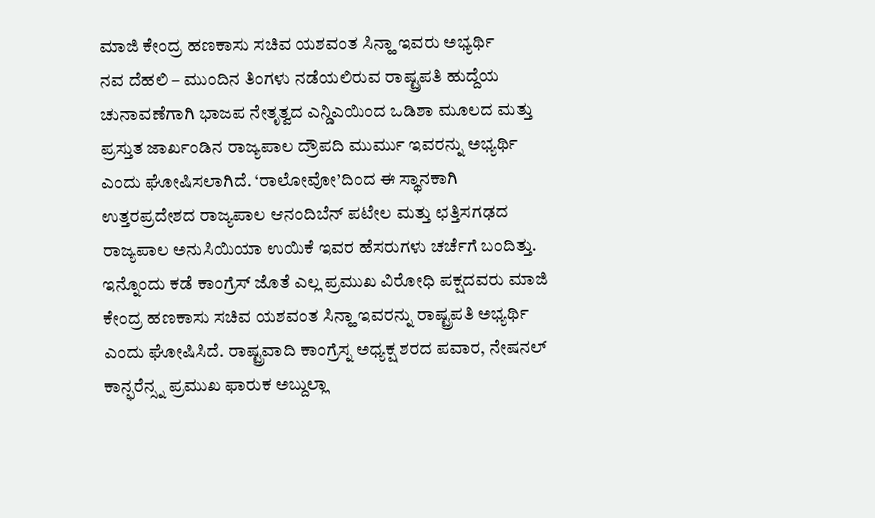ಮಾಜಿ ಕೇಂದ್ರ ಹಣಕಾಸು ಸಚಿವ ಯಶವಂತ ಸಿನ್ಹಾ ಇವರು ಅಭ್ಯರ್ಥಿ
ನವ ದೆಹಲಿ – ಮುಂದಿನ ತಿಂಗಳು ನಡೆಯಲಿರುವ ರಾಷ್ಟ್ರಪತಿ ಹುದ್ದೆಯ ಚುನಾವಣೆಗಾಗಿ ಭಾಜಪ ನೇತೃತ್ವದ ಎನ್ಡಿಎಯಿಂದ ಒಡಿಶಾ ಮೂಲದ ಮತ್ತು ಪ್ರಸ್ತುತ ಜಾರ್ಖಂಡಿನ ರಾಜ್ಯಪಾಲ ದ್ರೌಪದಿ ಮುರ್ಮು ಇವರನ್ನು ಅಭ್ಯರ್ಥಿ ಎಂದು ಘೋಷಿಸಲಾಗಿದೆ. ‘ರಾಲೋವೋ’ದಿಂದ ಈ ಸ್ಥಾನಕಾಗಿ ಉತ್ತರಪ್ರದೇಶದ ರಾಜ್ಯಪಾಲ ಆನಂದಿಬೆನ್ ಪಟೇಲ ಮತ್ತು ಛತ್ತಿಸಗಢದ ರಾಜ್ಯಪಾಲ ಅನುಸಿಯಿಯಾ ಉಯಿಕೆ ಇವರ ಹೆಸರುಗಳು ಚರ್ಚೆಗೆ ಬಂದಿತ್ತು.
ಇನ್ನೊಂದು ಕಡೆ ಕಾಂಗ್ರೆಸ್ ಜೊತೆ ಎಲ್ಲ ಪ್ರಮುಖ ವಿರೋಧಿ ಪಕ್ಷದವರು ಮಾಜಿ ಕೇಂದ್ರ ಹಣಕಾಸು ಸಚಿವ ಯಶವಂತ ಸಿನ್ಹಾ ಇವರನ್ನು ರಾಷ್ಟ್ರಪತಿ ಅಭ್ಯರ್ಥಿ ಎಂದು ಘೋಷಿಸಿದೆ. ರಾಷ್ಟ್ರವಾದಿ ಕಾಂಗ್ರೆಸ್ನ ಅಧ್ಯಕ್ಷ ಶರದ ಪವಾರ, ನೇಷನಲ್ ಕಾನ್ಫರೆನ್ಸ್ನ ಪ್ರಮುಖ ಫಾರುಕ ಅಬ್ದುಲ್ಲಾ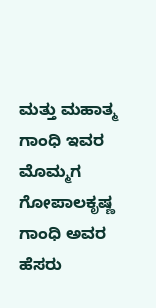ಮತ್ತು ಮಹಾತ್ಮ ಗಾಂಧಿ ಇವರ ಮೊಮ್ಮಗ ಗೋಪಾಲಕೃಷ್ಣ ಗಾಂಧಿ ಅವರ ಹೆಸರು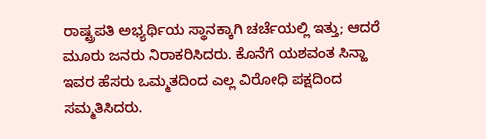ರಾಷ್ಟ್ರಪತಿ ಅಭ್ಯರ್ಥಿಯ ಸ್ಥಾನಕ್ಕಾಗಿ ಚರ್ಚೆಯಲ್ಲಿ ಇತ್ತು; ಆದರೆ ಮೂರು ಜನರು ನಿರಾಕರಿಸಿದರು. ಕೊನೆಗೆ ಯಶವಂತ ಸಿನ್ಹಾ ಇವರ ಹೆಸರು ಒಮ್ಮತದಿಂದ ಎಲ್ಲ ವಿರೋಧಿ ಪಕ್ಷದಿಂದ ಸಮ್ಮತಿಸಿದರು.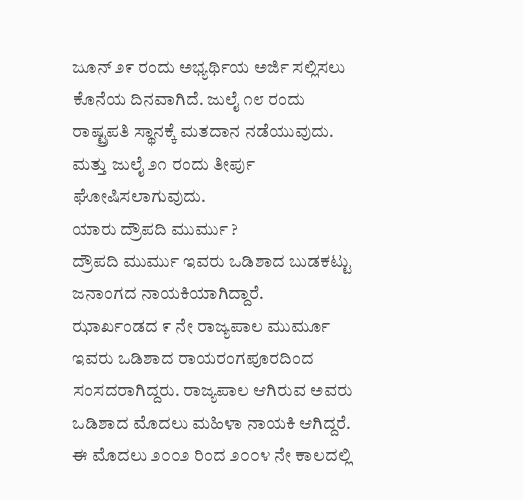ಜೂನ್ ೨೯ ರಂದು ಅಭ್ಯರ್ಥಿಯ ಅರ್ಜಿ ಸಲ್ಲಿಸಲು ಕೊನೆಯ ದಿನವಾಗಿದೆ. ಜುಲೈ ೧೮ ರಂದು ರಾಷ್ಟ್ರಪತಿ ಸ್ಥಾನಕ್ಕೆ ಮತದಾನ ನಡೆಯುವುದು. ಮತ್ತು ಜುಲೈ ೨೧ ರಂದು ತೀರ್ಪು ಘೋಷಿಸಲಾಗುವುದು.
ಯಾರು ದ್ರೌಪದಿ ಮುರ್ಮು ?
ದ್ರೌಪದಿ ಮುರ್ಮು ಇವರು ಒಡಿಶಾದ ಬುಡಕಟ್ಟು ಜನಾಂಗದ ನಾಯಕಿಯಾಗಿದ್ದಾರೆ. ಝಾರ್ಖಂಡದ ೯ ನೇ ರಾಜ್ಯಪಾಲ ಮುರ್ಮೂ ಇವರು ಒಡಿಶಾದ ರಾಯರಂಗಪೂರದಿಂದ ಸಂಸದರಾಗಿದ್ದರು. ರಾಜ್ಯಪಾಲ ಆಗಿರುವ ಅವರು ಒಡಿಶಾದ ಮೊದಲು ಮಹಿಳಾ ನಾಯಕಿ ಆಗಿದ್ದರೆ. ಈ ಮೊದಲು ೨೦೦೨ ರಿಂದ ೨೦೦೪ ನೇ ಕಾಲದಲ್ಲಿ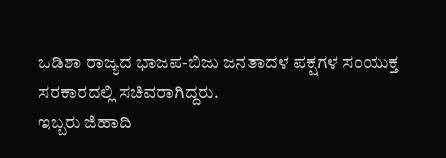ಒಡಿಶಾ ರಾಜ್ಯದ ಭಾಜಪ-ಬಿಜು ಜನತಾದಳ ಪಕ್ಷಗಳ ಸಂಯುಕ್ತ ಸರಕಾರದಲ್ಲಿ ಸಚಿವರಾಗಿದ್ದರು.
ಇಬ್ಬರು ಜಿಹಾದಿ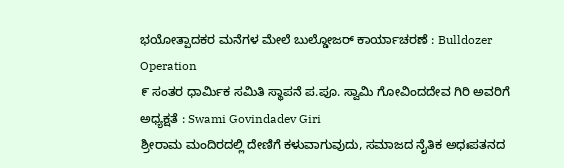ಭಯೋತ್ಪಾದಕರ ಮನೆಗಳ ಮೇಲೆ ಬುಲ್ಡೋಜರ್ ಕಾರ್ಯಾಚರಣೆ : Bulldozer Operation
೯ ಸಂತರ ಧಾರ್ಮಿಕ ಸಮಿತಿ ಸ್ಥಾಪನೆ ಪ.ಪೂ. ಸ್ವಾಮಿ ಗೋವಿಂದದೇವ ಗಿರಿ ಅವರಿಗೆ ಅಧ್ಯಕ್ಷತೆ : Swami Govindadev Giri
ಶ್ರೀರಾಮ ಮಂದಿರದಲ್ಲಿ ದೇಣಿಗೆ ಕಳುವಾಗುವುದು, ಸಮಾಜದ ನೈತಿಕ ಅಧಃಪತನದ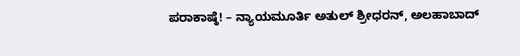ಪರಾಕಾಷ್ಠೆ! – ನ್ಯಾಯಮೂರ್ತಿ ಅತುಲ್ ಶ್ರೀಧರನ್, ಅಲಹಾಬಾದ್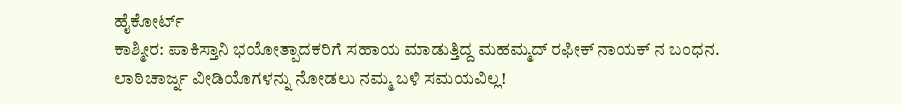ಹೈಕೋರ್ಟ್
ಕಾಶ್ಮೀರ: ಪಾಕಿಸ್ತಾನಿ ಭಯೋತ್ಪಾದಕರಿಗೆ ಸಹಾಯ ಮಾಡುತ್ತಿದ್ದ ಮಹಮ್ಮದ್ ರಫೀಕ್ ನಾಯಕ್ ನ ಬಂಧನ.
ಲಾಠಿಚಾರ್ಜ್ನ ವೀಡಿಯೊಗಳನ್ನು ನೋಡಲು ನಮ್ಮ ಬಳಿ ಸಮಯವಿಲ್ಲ!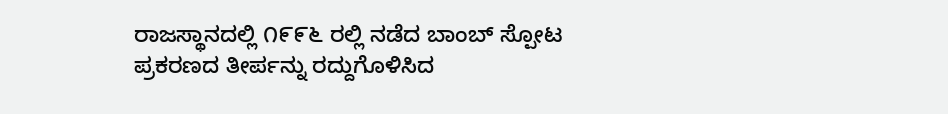ರಾಜಸ್ಥಾನದಲ್ಲಿ ೧೯೯೬ ರಲ್ಲಿ ನಡೆದ ಬಾಂಬ್ ಸ್ಪೋಟ ಪ್ರಕರಣದ ತೀರ್ಪನ್ನು ರದ್ದುಗೊಳಿಸಿದ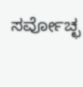ಸರ್ವೋಚ್ಛ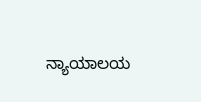ನ್ಯಾಯಾಲಯ